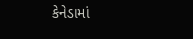કેનેડામાં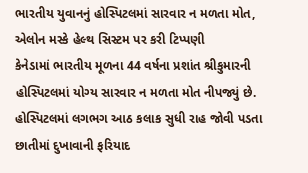ભારતીય યુવાનનું હોસ્પિટલમાં સારવાર ન મળતા મોત, એલોન મસ્કે હેલ્થ સિસ્ટમ પર કરી ટિપ્પણી
કેનેડામાં ભારતીય મૂળના 44 વર્ષના પ્રશાંત શ્રીકુમારની હોસ્પિટલમાં યોગ્ય સારવાર ન મળતા મોત નીપજ્યું છે. હોસ્પિટલમાં લગભગ આઠ કલાક સુધી રાહ જોવી પડતા છાતીમાં દુખાવાની ફરિયાદ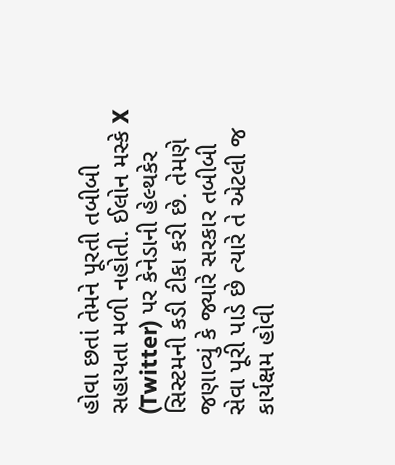હોવા છતાં તેમને પૂરતી તબીબી સહાયતા મળી નહોતી. ઈલોન મસ્કે X (Twitter) પર કેનેડાની હેલ્થકેર સિસ્ટમની કડી ટીકા કરી છે. તેમણે જણાવ્યું કે જ્યારે સરકાર તબીબી સેવા પૂરી પાડે છે ત્યારે તે એટલી જ કાર્યક્ષમ હોવી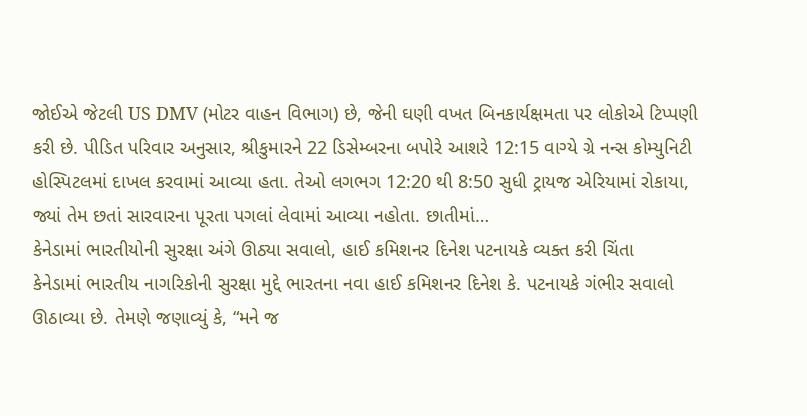જોઈએ જેટલી US DMV (મોટર વાહન વિભાગ) છે, જેની ઘણી વખત બિનકાર્યક્ષમતા પર લોકોએ ટિપ્પણી કરી છે. પીડિત પરિવાર અનુસાર, શ્રીકુમારને 22 ડિસેમ્બરના બપોરે આશરે 12:15 વાગ્યે ગ્રે નન્સ કોમ્યુનિટી હોસ્પિટલમાં દાખલ કરવામાં આવ્યા હતા. તેઓ લગભગ 12:20 થી 8:50 સુધી ટ્રાયજ એરિયામાં રોકાયા, જ્યાં તેમ છતાં સારવારના પૂરતા પગલાં લેવામાં આવ્યા નહોતા. છાતીમાં…
કેનેડામાં ભારતીયોની સુરક્ષા અંગે ઊઠ્યા સવાલો, હાઈ કમિશનર દિનેશ પટનાયકે વ્યક્ત કરી ચિંતા
કેનેડામાં ભારતીય નાગરિકોની સુરક્ષા મુદ્દે ભારતના નવા હાઈ કમિશનર દિનેશ કે. પટનાયકે ગંભીર સવાલો ઊઠાવ્યા છે. તેમણે જણાવ્યું કે, “મને જ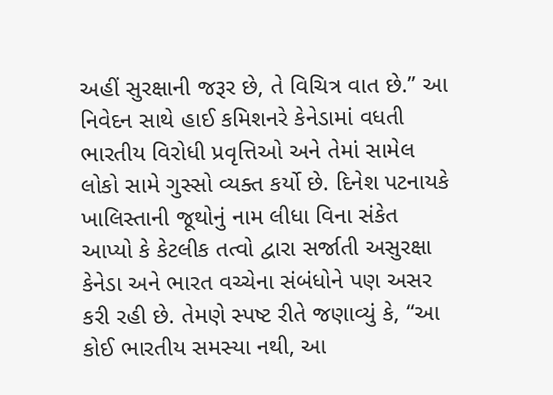અહીં સુરક્ષાની જરૂર છે, તે વિચિત્ર વાત છે.” આ નિવેદન સાથે હાઈ કમિશનરે કેનેડામાં વધતી ભારતીય વિરોધી પ્રવૃત્તિઓ અને તેમાં સામેલ લોકો સામે ગુસ્સો વ્યક્ત કર્યો છે. દિનેશ પટનાયકે ખાલિસ્તાની જૂથોનું નામ લીધા વિના સંકેત આપ્યો કે કેટલીક તત્વો દ્વારા સર્જાતી અસુરક્ષા કેનેડા અને ભારત વચ્ચેના સંબંધોને પણ અસર કરી રહી છે. તેમણે સ્પષ્ટ રીતે જણાવ્યું કે, “આ કોઈ ભારતીય સમસ્યા નથી, આ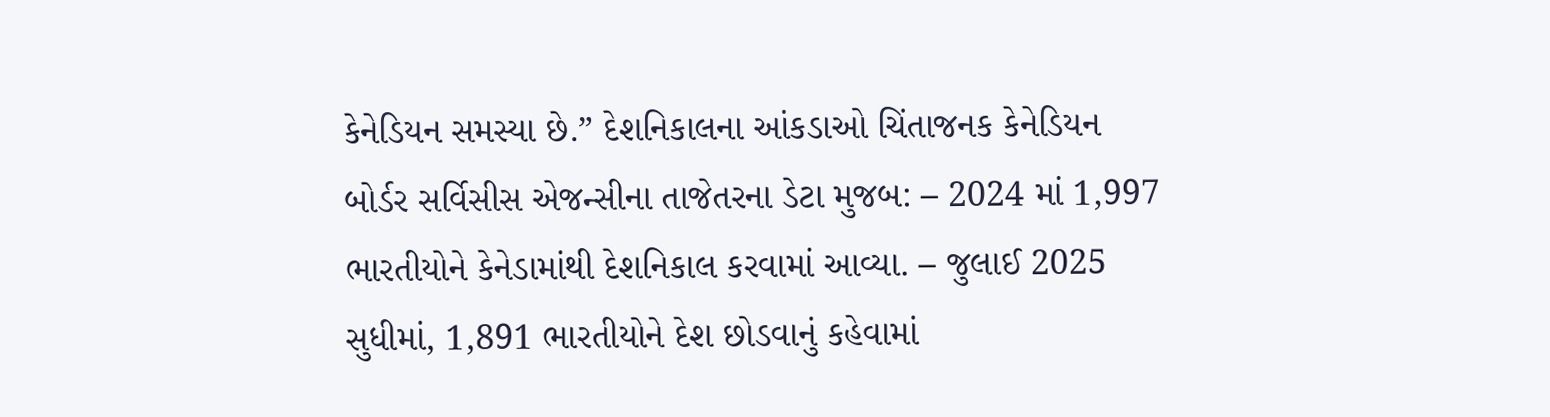કેનેડિયન સમસ્યા છે.” દેશનિકાલના આંકડાઓ ચિંતાજનક કેનેડિયન બોર્ડર સર્વિસીસ એજન્સીના તાજેતરના ડેટા મુજબ: – 2024 માં 1,997 ભારતીયોને કેનેડામાંથી દેશનિકાલ કરવામાં આવ્યા. – જુલાઈ 2025 સુધીમાં, 1,891 ભારતીયોને દેશ છોડવાનું કહેવામાં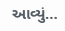આવ્યું…